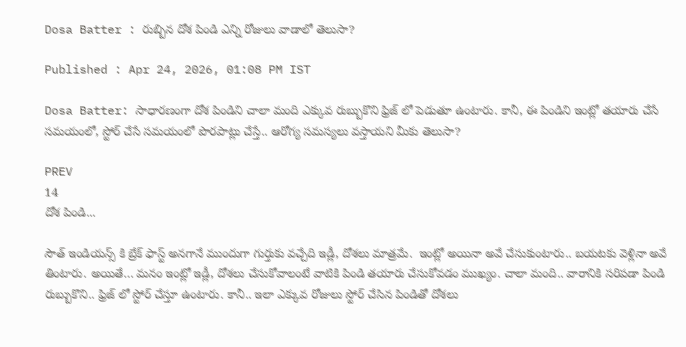Dosa Batter : రుబ్బిన దోశ పిండి ఎన్ని రోజులు వాడాలో తెలుసా?

Published : Apr 24, 2026, 01:08 PM IST

Dosa Batter: సాధారణంగా దోశ పిండిని చాలా మంది ఎక్కువ రుబ్బుకొని ఫ్రిజ్ లో పెడుతూ ఉంటారు. కానీ, ఈ పిండిని ఇంట్లో తయారు చేసే సమయంలో, స్టోర్ చేసే సమయంలో పొరపాట్లు చేస్తే.. ఆరోగ్య సమస్యలు వస్తాయని మీకు తెలుసా?

PREV
14
దోశ పిండి...

సౌత్ ఇండియన్స్ కి బ్రేక్ ఫాస్ట్ అనగానే ముందుగా గుర్తుకు వచ్చేది ఇడ్లీ, దోశలు మాత్రమే.  ఇంట్లో అయినా అవే చేసుకుంటారు.. బయటకు వెళ్లినా అవే తింటారు. అయితే… మనం ఇంట్లో ఇడ్లీ, దోశలు చేసుకోవాలంటే వాటికి పిండి తయారు చేసుకోవడం ముఖ్యం. చాలా మంది.. వారానికి సరిపడా పిండి రుబ్బుకొని.. ఫ్రిజ్ లో స్టోర్ చేస్తూ ఉంటారు. కానీ.. ఇలా ఎక్కువ రోజులు స్టోర్ చేసిన పిండితో దోశలు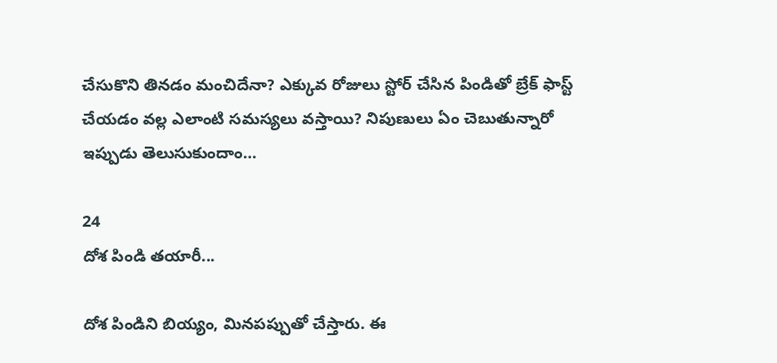చేసుకొని తినడం మంచిదేనా? ఎక్కువ రోజులు స్టోర్ చేసిన పిండితో బ్రేక్ ఫాస్ట్ చేయడం వల్ల ఎలాంటి సమస్యలు వస్తాయి? నిపుణులు ఏం చెబుతున్నారో ఇప్పుడు తెలుసుకుందాం…

24
దోశ పిండి తయారీ...

దోశ పిండిని బియ్యం, మినపప్పుతో చేస్తారు. ఈ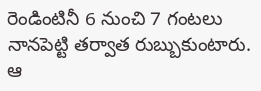రెండింటినీ 6 నుంచి 7 గంటలు నానపెట్టి తర్వాత రుబ్బుకుంటారు. ఆ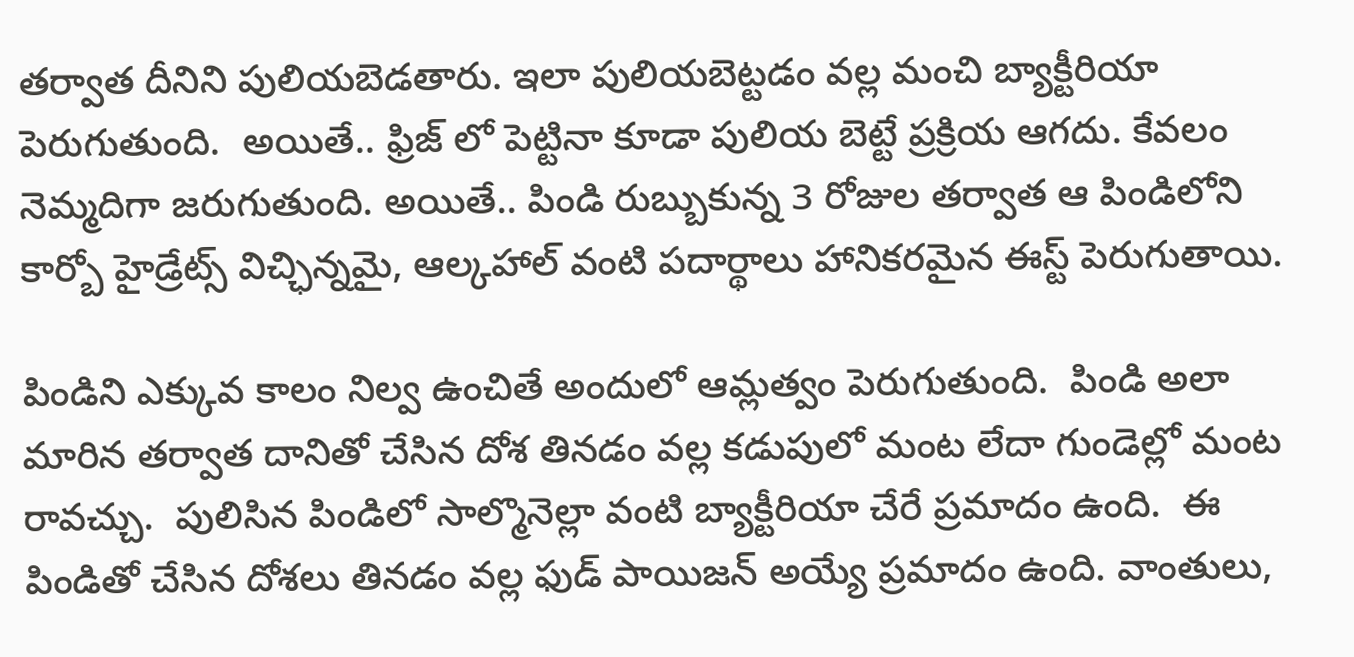తర్వాత దీనిని పులియబెడతారు. ఇలా పులియబెట్టడం వల్ల మంచి బ్యాక్టీరియా పెరుగుతుంది.  అయితే.. ఫ్రిజ్ లో పెట్టినా కూడా పులియ బెట్టే ప్రక్రియ ఆగదు. కేవలం నెమ్మదిగా జరుగుతుంది. అయితే.. పిండి రుబ్బుకున్న 3 రోజుల తర్వాత ఆ పిండిలోని కార్బో హైడ్రేట్స్ విచ్ఛిన్నమై, ఆల్కహాల్ వంటి పదార్థాలు హానికరమైన ఈస్ట్ పెరుగుతాయి.

పిండిని ఎక్కువ కాలం నిల్వ ఉంచితే అందులో ఆమ్లత్వం పెరుగుతుంది.  పిండి అలా మారిన తర్వాత దానితో చేసిన దోశ తినడం వల్ల కడుపులో మంట లేదా గుండెల్లో మంట రావచ్చు.  పులిసిన పిండిలో సాల్మొనెల్లా వంటి బ్యాక్టీరియా చేరే ప్రమాదం ఉంది.  ఈ పిండితో చేసిన దోశలు తినడం వల్ల ఫుడ్ పాయిజన్ అయ్యే ప్రమాదం ఉంది. వాంతులు,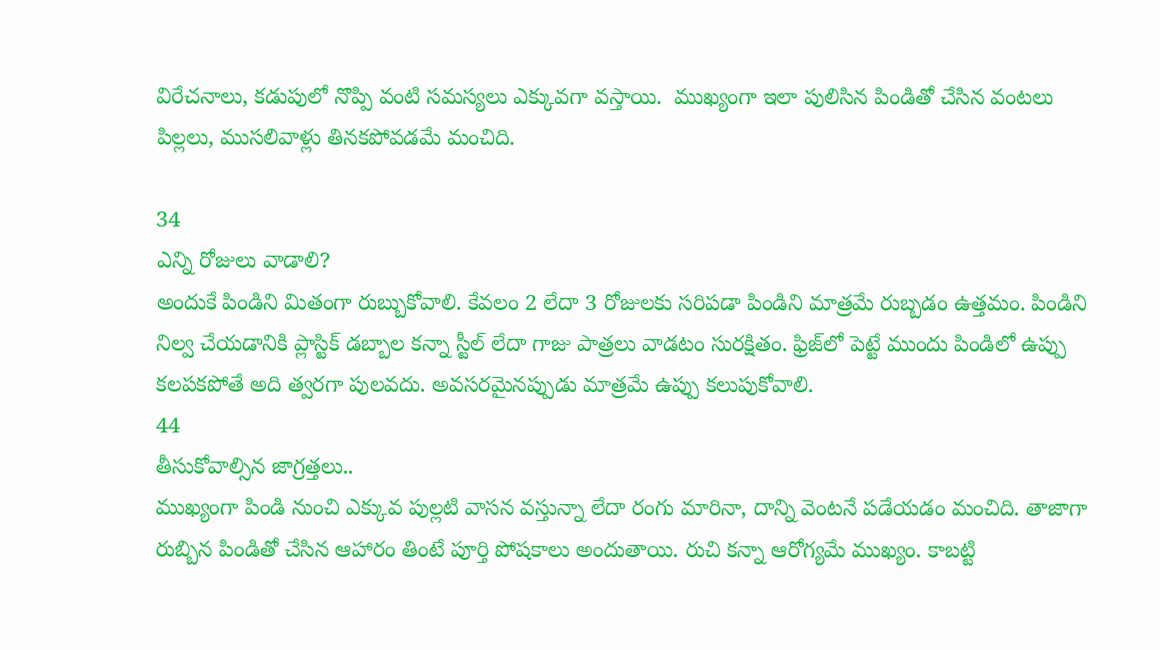విరేచనాలు, కడుపులో నొప్పి వంటి సమస్యలు ఎక్కువగా వస్తాయి.  ముఖ్యంగా ఇలా పులిసిన పిండితో చేసిన వంటలు పిల్లలు, ముసలివాళ్లు తినకపోవడమే మంచిది.

34
ఎన్ని రోజులు వాడాలి?
అందుకే పిండిని మితంగా రుబ్బుకోవాలి. కేవలం 2 లేదా 3 రోజులకు సరిపడా పిండిని మాత్రమే రుబ్బడం ఉత్తమం. పిండిని నిల్వ చేయడానికి ప్లాస్టిక్ డబ్బాల కన్నా స్టీల్ లేదా గాజు పాత్రలు వాడటం సురక్షితం. ఫ్రిజ్‌లో పెట్టే ముందు పిండిలో ఉప్పు కలపకపోతే అది త్వరగా పులవదు. అవసరమైనప్పుడు మాత్రమే ఉప్పు కలుపుకోవాలి.
44
తీసుకోవాల్సిన జాగ్రత్తలు..
ముఖ్యంగా పిండి నుంచి ఎక్కువ పుల్లటి వాసన వస్తున్నా లేదా రంగు మారినా, దాన్ని వెంటనే పడేయడం మంచిది. తాజాగా రుబ్బిన పిండితో చేసిన ఆహారం తింటే పూర్తి పోషకాలు అందుతాయి. రుచి కన్నా ఆరోగ్యమే ముఖ్యం. కాబట్టి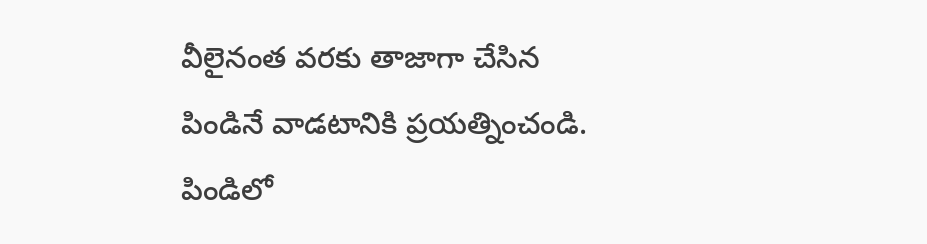వీలైనంత వరకు తాజాగా చేసిన పిండినే వాడటానికి ప్రయత్నించండి. పిండిలో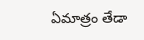ఏమాత్రం తేడా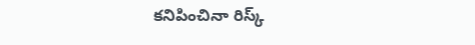కనిపించినా రిస్క్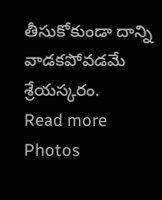తీసుకోకుండా దాన్ని వాడకపోవడమే శ్రేయస్కరం.
Read more Photos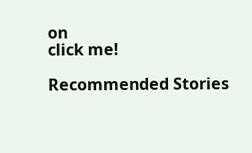on
click me!

Recommended Stories